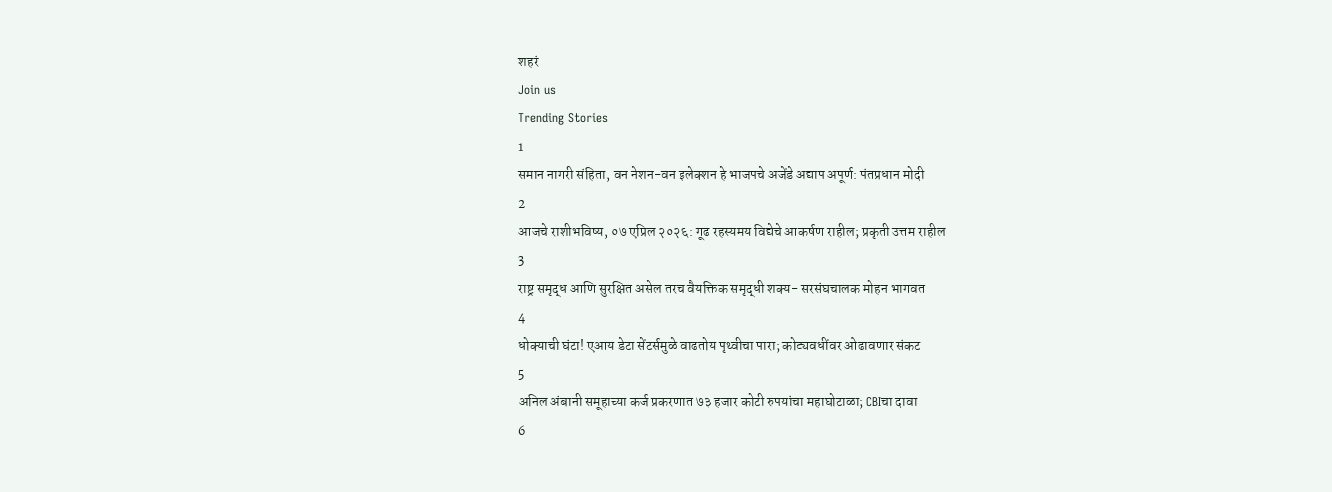शहरं
Join us
Trending Stories
1
समान नागरी संहिता, वन नेशन-वन इलेक्शन हे भाजपचे अजेंडे अद्याप अपूर्ण: पंतप्रधान मोदी
2
आजचे राशीभविष्य, ०७ एप्रिल २०२६: गूढ रहस्यमय विद्येचे आकर्षण राहील; प्रकृती उत्तम राहील
3
राष्ट्र समृद्ध आणि सुरक्षित असेल तरच वैयक्तिक समृद्धी शक्य- सरसंघचालक मोहन भागवत
4
धोक्याची घंटा! एआय डेटा सेंटर्समुळे वाढतोय पृथ्वीचा पारा; कोट्यवधींवर ओढावणार संकट
5
अनिल अंबानी समूहाच्या कर्ज प्रकरणात ७३ हजार कोटी रुपयांचा महाघोटाळा; CBIचा दावा
6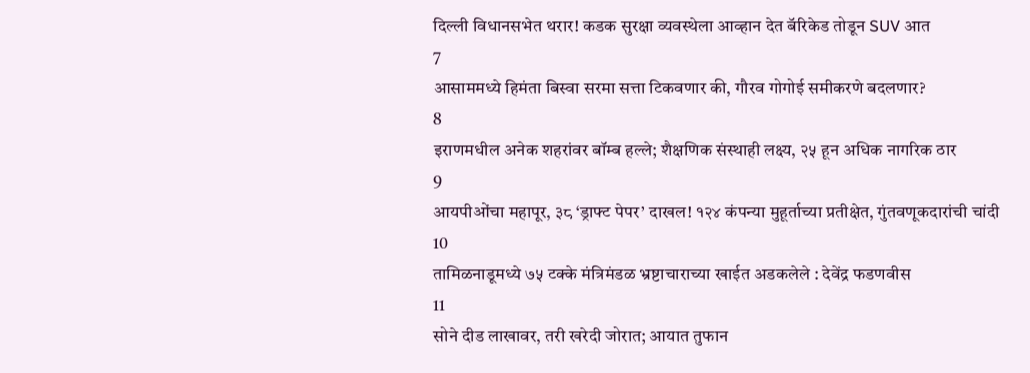दिल्ली विधानसभेत थरार! कडक सुरक्षा व्यवस्थेला आव्हान देत बॅरिकेड तोडून SUV आत
7
आसाममध्ये हिमंता बिस्वा सरमा सत्ता टिकवणार की, गौरव गोगोई समीकरणे बदलणार?
8
इराणमधील अनेक शहरांवर बॉम्ब हल्ले; शैक्षणिक संस्थाही लक्ष्य, २५ हून अधिक नागरिक ठार
9
आयपीओंचा महापूर, ३८ ‘ड्राफ्ट पेपर’ दाखल! १२४ कंपन्या मुहूर्ताच्या प्रतीक्षेत, गुंतवणूकदारांची चांदी
10
तामिळनाडूमध्ये ७५ टक्के मंत्रिमंडळ भ्रष्टाचाराच्या खाईत अडकलेले : देवेंद्र फडणवीस
11
सोने दीड लाखावर, तरी खरेदी जोरात; आयात तुफान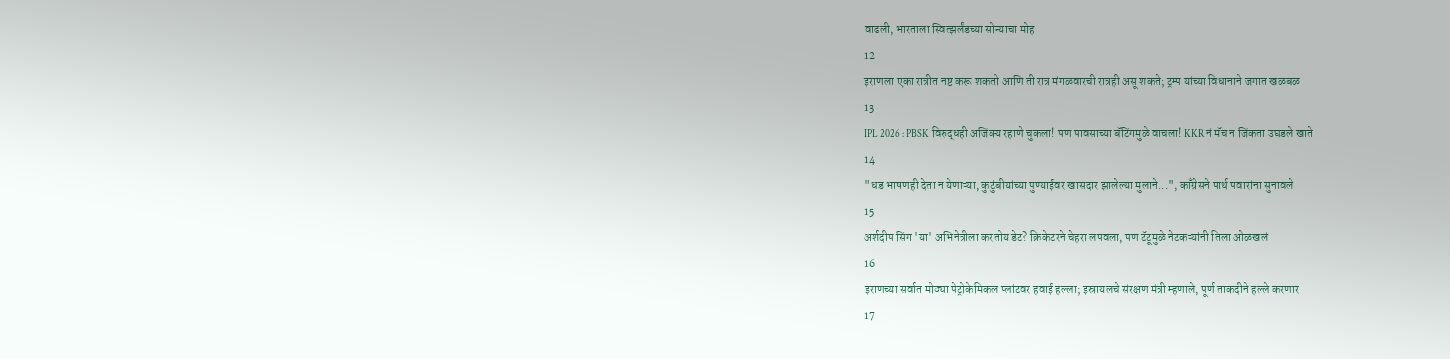वाढली, भारताला स्वित्झर्लंडच्या सोन्याचा मोह
12
इराणला एका रात्रीत नष्ट करू शकतो आणि ती रात्र मंगळवारची रात्रही असू शकते; ट्रम्प यांच्या विधानाने जगात खळबळ
13
IPL 2026 : PBSK विरुद्धही अजिंक्य रहाणे चुकला! पण पावसाच्या बॅटिंगमुळे वाचला! KKR नं मॅच न जिंकता उघडले खाते
14
"धड भाषणही देता न येणाऱ्या, कुटुंबीयांच्या पुण्याईवर खासदार झालेल्या मुलाने...", काँग्रेसने पार्थ पवारांना सुनावले
15
अर्शदीप सिंग 'या' अभिनेत्रीला करतोय डेट? क्रिकेटरने चेहरा लपवला, पण टॅटूमुळे नेटकऱ्यांनी तिला ओळखलं
16
इराणच्या सर्वात मोठ्या पेट्रोकेमिकल प्लांटवर हवाई हल्ला; इस्रायलचे संरक्षण मंत्री म्हणाले, पूर्ण ताकदीने हल्ले करणार
17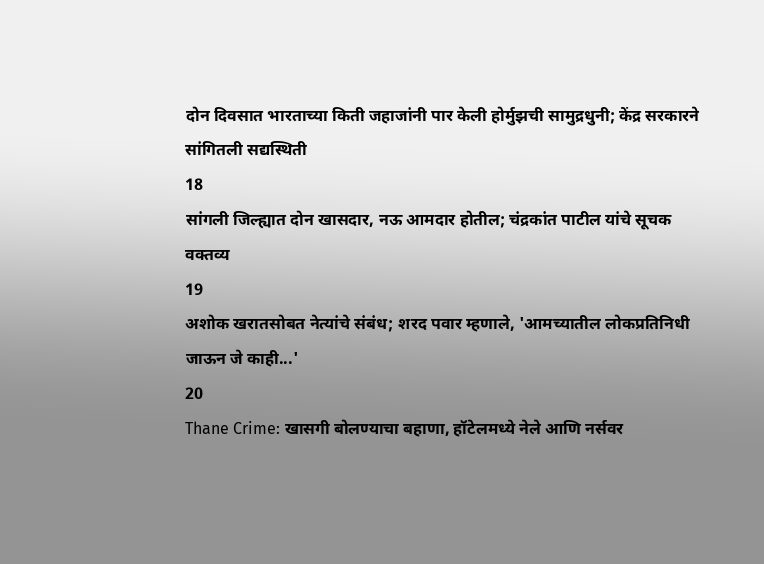दोन दिवसात भारताच्या किती जहाजांनी पार केली होर्मुझची सामुद्रधुनी; केंद्र सरकारने सांगितली सद्यस्थिती
18
सांगली जिल्ह्यात दोन खासदार, नऊ आमदार होतील; चंद्रकांत पाटील यांचे सूचक वक्तव्य
19
अशोक खरातसोबत नेत्यांचे संबंध; शरद पवार म्हणाले, 'आमच्यातील लोकप्रतिनिधी जाऊन जे काही...'
20
Thane Crime: खासगी बोलण्याचा बहाणा, हॉटेलमध्ये नेले आणि नर्सवर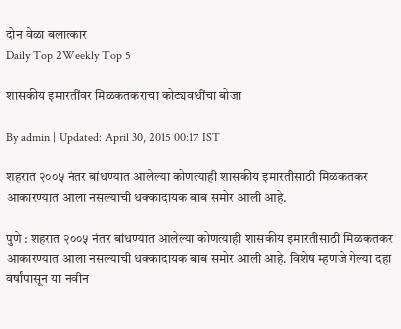दोन वेळा बलात्कार
Daily Top 2Weekly Top 5

शासकीय इमारतींवर मिळकतकराचा कोट्यवधींचा बोजा

By admin | Updated: April 30, 2015 00:17 IST

शहरात २००५ नंतर बांधण्यात आलेल्या कोणत्याही शासकीय इमारतीसाठी मिळकतकर आकारण्यात आला नसल्याची धक्कादायक बाब समोर आली आहे.

पुणे : शहरात २००५ नंतर बांधण्यात आलेल्या कोणत्याही शासकीय इमारतीसाठी मिळकतकर आकारण्यात आला नसल्याची धक्कादायक बाब समोर आली आहे. विशेष म्हणजे गेल्या दहा वर्षांपासून या नवीन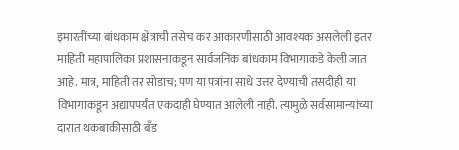इमारतींच्या बांधकाम क्षेत्राची तसेच कर आकारणीसाठी आवश्यक असलेली इतर माहिती महापालिका प्रशासनाकडून सार्वजनिक बांधकाम विभागाकडे केली जात आहे. मात्र, माहिती तर सोडाच; पण या पत्रांना साधे उत्तर देण्याची तसदीही या विभागाकडून अद्यापपर्यंत एकदाही घेण्यात आलेली नाही. त्यामुळे सर्वसामान्यांच्या दारात थकबाकीसाठी बँड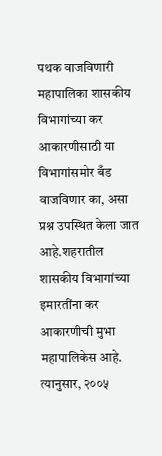पथक वाजविणारी महापालिका शासकीय विभागांच्या कर आकारणीसाठी या विभागांसमोर बँड वाजविणार का, असा प्रश्न उपस्थित केला जात आहे.शहरातील शासकीय विभागांच्या इमारतींना कर आकारणीची मुभा महापालिकेस आहे. त्यानुसार, २००५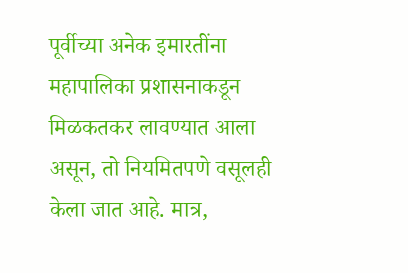पूर्वीच्या अनेक इमारतींना महापालिका प्रशासनाकडून मिळकतकर लावण्यात आला असून, तो नियमितपणे वसूलही केला जात आहे. मात्र,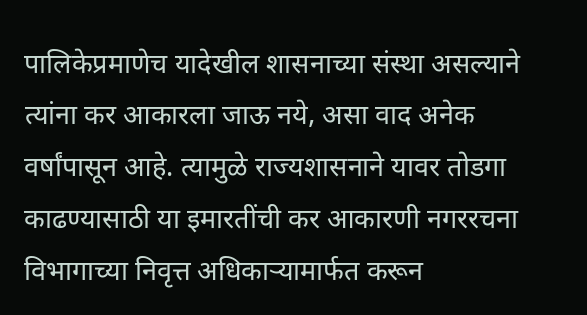पालिकेप्रमाणेच यादेखील शासनाच्या संस्था असल्याने त्यांना कर आकारला जाऊ नये, असा वाद अनेक वर्षांपासून आहे. त्यामुळे राज्यशासनाने यावर तोडगा काढण्यासाठी या इमारतींची कर आकारणी नगररचना विभागाच्या निवृत्त अधिकाऱ्यामार्फत करून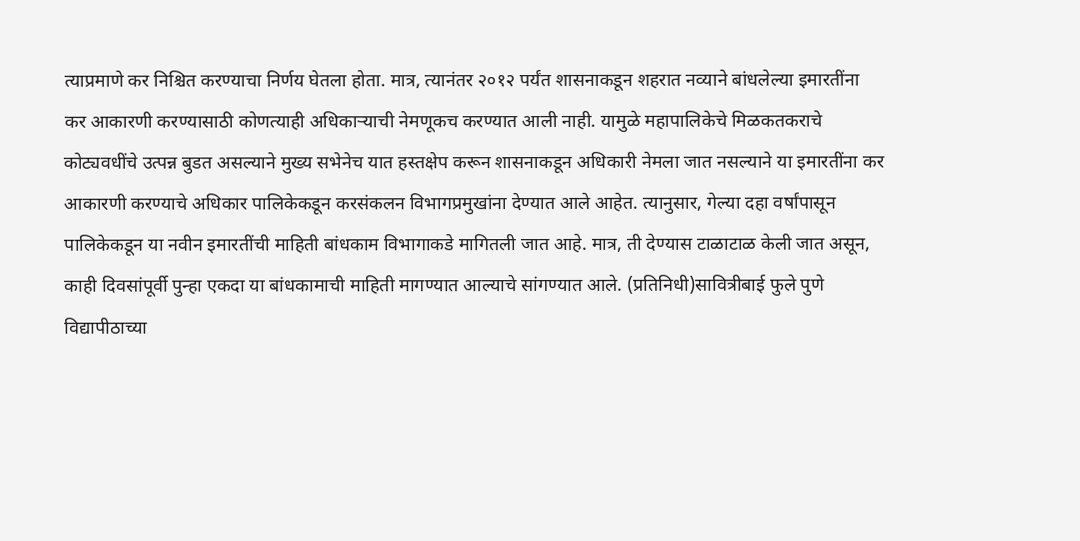त्याप्रमाणे कर निश्चित करण्याचा निर्णय घेतला होता. मात्र, त्यानंतर २०१२ पर्यंत शासनाकडून शहरात नव्याने बांधलेल्या इमारतींना कर आकारणी करण्यासाठी कोणत्याही अधिकाऱ्याची नेमणूकच करण्यात आली नाही. यामुळे महापालिकेचे मिळकतकराचे कोट्यवधींचे उत्पन्न बुडत असल्याने मुख्य सभेनेच यात हस्तक्षेप करून शासनाकडून अधिकारी नेमला जात नसल्याने या इमारतींना कर आकारणी करण्याचे अधिकार पालिकेकडून करसंकलन विभागप्रमुखांना देण्यात आले आहेत. त्यानुसार, गेल्या दहा वर्षांपासून पालिकेकडून या नवीन इमारतींची माहिती बांधकाम विभागाकडे मागितली जात आहे. मात्र, ती देण्यास टाळाटाळ केली जात असून, काही दिवसांपूर्वी पुन्हा एकदा या बांधकामाची माहिती मागण्यात आल्याचे सांगण्यात आले. (प्रतिनिधी)सावित्रीबाई फुले पुणे विद्यापीठाच्या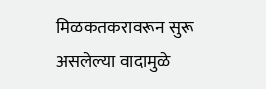मिळकतकरावरून सुरू असलेल्या वादामुळे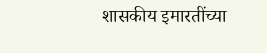शासकीय इमारतींच्या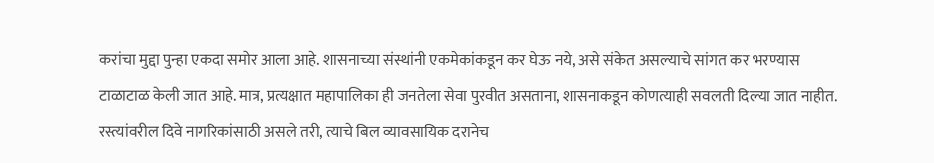करांचा मुद्दा पुन्हा एकदा समोर आला आहे. शासनाच्या संस्थांनी एकमेकांकडून कर घेऊ नये, असे संकेत असल्याचे सांगत कर भरण्यास टाळाटाळ केली जात आहे. मात्र, प्रत्यक्षात महापालिका ही जनतेला सेवा पुरवीत असताना, शासनाकडून कोणत्याही सवलती दिल्या जात नाहीत. रस्त्यांवरील दिवे नागरिकांसाठी असले तरी, त्याचे बिल व्यावसायिक दरानेच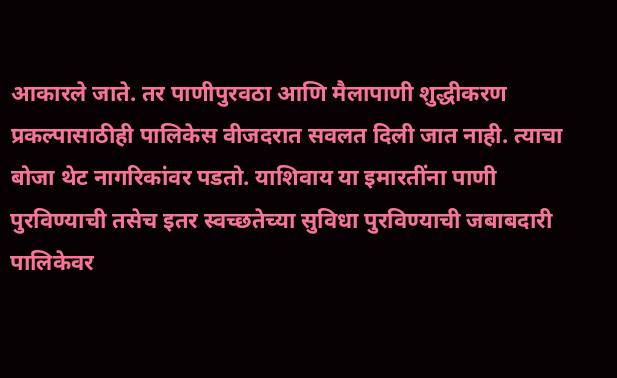आकारले जाते. तर पाणीपुरवठा आणि मैलापाणी शुद्धीकरण प्रकल्पासाठीही पालिकेस वीजदरात सवलत दिली जात नाही. त्याचा बोजा थेट नागरिकांवर पडतो. याशिवाय या इमारतींना पाणी पुरविण्याची तसेच इतर स्वच्छतेच्या सुविधा पुरविण्याची जबाबदारी पालिकेवर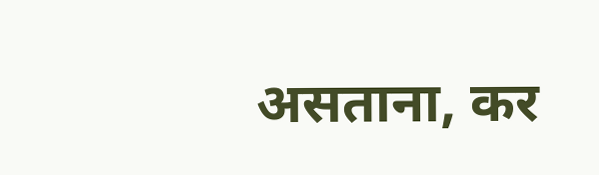असताना, कर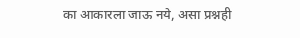का आकारला जाऊ नये, असा प्रश्नही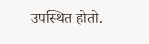उपस्थित होतो.